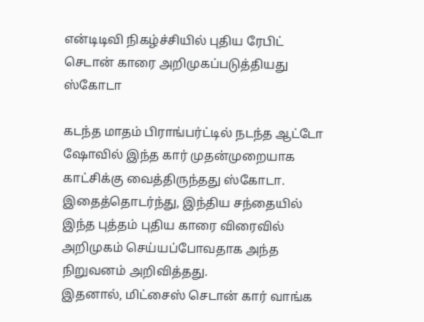என்டிடிவி நிகழ்ச்சியில் புதிய ரேபிட் செடான் காரை அறிமுகப்படுத்தியது ஸ்கோடா

கடந்த மாதம் பிராங்பர்ட்டில் நடந்த ஆட்டோ ஷோவில் இந்த கார் முதன்முறையாக காட்சிக்கு வைத்திருந்தது ஸ்கோடா.
இதைத்தொடர்ந்து, இந்திய சந்தையில் இந்த புத்தம் புதிய காரை விரைவில் அறிமுகம் செய்யப்போவதாக அந்த நிறுவனம் அறிவித்தது.
இதனால், மிட்சைஸ் செடான் கார் வாங்க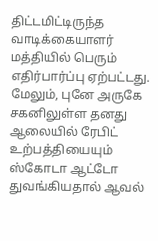திட்டமிட்டிருந்த வாடிக்கையாளர் மத்தியில் பெரும் எதிர்பார்ப்பு ஏற்பட்டது.
மேலும், புனே அருகே சகனிலுள்ள தனது ஆலையில் ரேபிட் உற்பத்தியையும் ஸ்கோடா ஆட்டோ துவங்கியதால் ஆவல்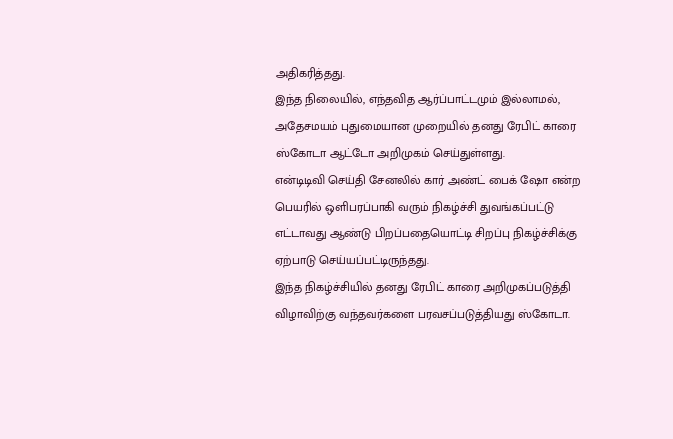அதிகரித்தது.
இந்த நிலையில், எந்தவித ஆர்ப்பாட்டமும் இல்லாமல், அதேசமயம் புதுமையான முறையில் தனது ரேபிட் காரை ஸ்கோடா ஆட்டோ அறிமுகம் செய்துள்ளது.
என்டிடிவி செய்தி சேனலில் கார் அண்ட் பைக் ஷோ என்ற பெயரில் ஒளிபரப்பாகி வரும் நிகழ்ச்சி துவங்கப்பட்டு எட்டாவது ஆண்டு பிறப்பதையொட்டி சிறப்பு நிகழ்ச்சிக்கு ஏற்பாடு செய்யப்பட்டிருந்தது.
இந்த நிகழ்ச்சியில் தனது ரேபிட் காரை அறிமுகப்படுத்தி விழாவிற்கு வந்தவர்களை பரவசப்படுத்தியது ஸ்கோடா.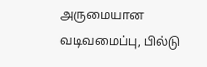அருமையான வடிவமைப்பு, பில்டு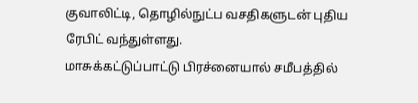குவாலிட்டி, தொழில்நுட்ப வசதிகளுடன் புதிய ரேபிட் வந்துள்ளது.
மாசுக்கட்டுப்பாட்டு பிரச்னையால் சமீபத்தில்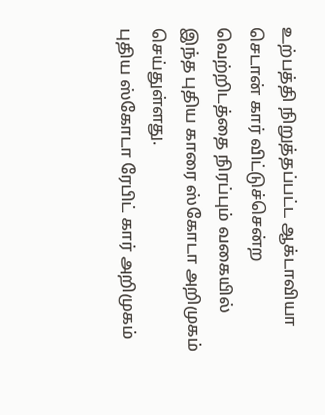உற்பத்தி நிறுத்தப்பட்ட ஆக்டாவியா செடான் கார் விட்டுச்சென்ற வெற்றிடத்தை நிரப்பும் வகையில் இந்த புதிய காரை ஸ்கோடா அறிமுகம் செய்துள்ளது.
புதிய ஸ்கோடா ரேபிட் கார் அறிமுகம்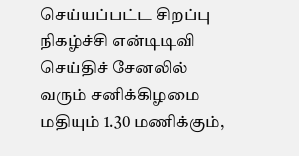செய்யப்பட்ட சிறப்பு நிகழ்ச்சி என்டிடிவி செய்திச் சேனலில் வரும் சனிக்கிழமை மதியும் 1.30 மணிக்கும்,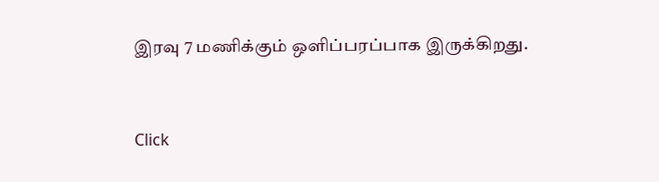இரவு 7 மணிக்கும் ஒளிப்பரப்பாக இருக்கிறது.


Click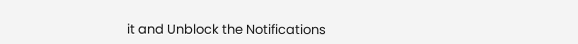it and Unblock the Notifications